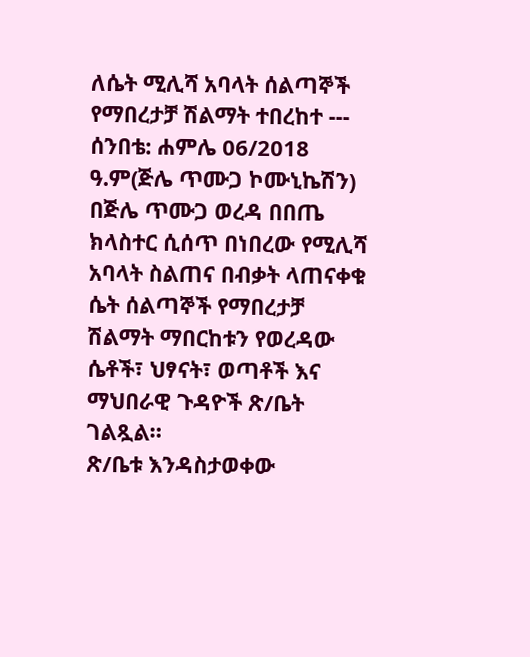ለሴት ሚሊሻ አባላት ሰልጣኞች የማበረታቻ ሽልማት ተበረከተ --- ሰንበቴ: ሐምሌ 06/2018 ዓ.ም(ጅሌ ጥሙጋ ኮሙኒኬሽን) በጅሌ ጥሙጋ ወረዳ በበጤ ክላስተር ሲሰጥ በነበረው የሚሊሻ አባላት ስልጠና በብቃት ላጠናቀቁ ሴት ሰልጣኞች የማበረታቻ ሽልማት ማበርከቱን የወረዳው ሴቶች፣ ህፃናት፣ ወጣቶች እና ማህበራዊ ጉዳዮች ጽ/ቤት ገልጿል።
ጽ/ቤቱ እንዳስታወቀው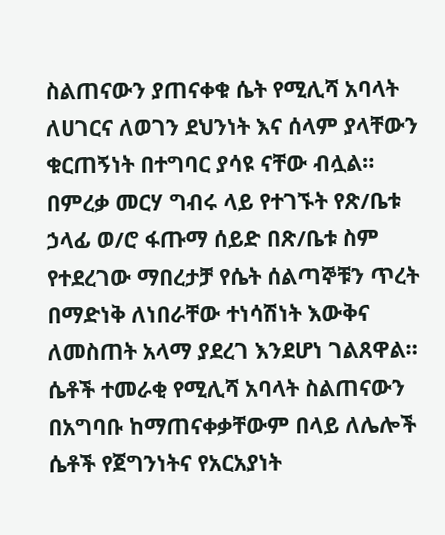ስልጠናውን ያጠናቀቁ ሴት የሚሊሻ አባላት ለሀገርና ለወገን ደህንነት እና ሰላም ያላቸውን ቁርጠኝነት በተግባር ያሳዩ ናቸው ብሏል።
በምረቃ መርሃ ግብሩ ላይ የተገኙት የጽ/ቤቱ ኃላፊ ወ/ሮ ፋጡማ ሰይድ በጽ/ቤቱ ስም የተደረገው ማበረታቻ የሴት ሰልጣኞቹን ጥረት በማድነቅ ለነበራቸው ተነሳሽነት እውቅና ለመስጠት አላማ ያደረገ እንደሆነ ገልጸዋል።
ሴቶች ተመራቂ የሚሊሻ አባላት ስልጠናውን በአግባቡ ከማጠናቀቃቸውም በላይ ለሌሎች ሴቶች የጀግንነትና የአርአያነት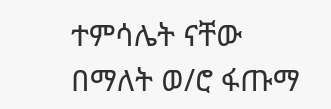ተምሳሌት ናቸው በማለት ወ/ሮ ፋጡማ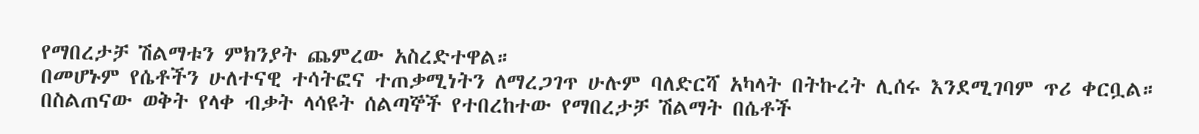የማበረታቻ ሽልማቱን ምክንያት ጨምረው አስረድተዋል።
በመሆኑም የሴቶችን ሁለተናዊ ተሳትፎና ተጠቃሚነትን ለማረጋገጥ ሁሉም ባለድርሻ አካላት በትኩረት ሊሰሩ እንደሚገባም ጥሪ ቀርቧል።
በስልጠናው ወቅት የላቀ ብቃት ላሳዩት ሰልጣኞች የተበረከተው የማበረታቻ ሽልማት በሴቶች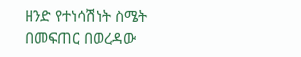ዘንድ የተነሳሽነት ስሜት በመፍጠር በወረዳው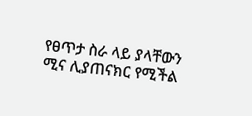የፀጥታ ስራ ላይ ያላቸውን ሚና ሊያጠናክር የሚችል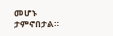መሆኑ ታምኖበታል።